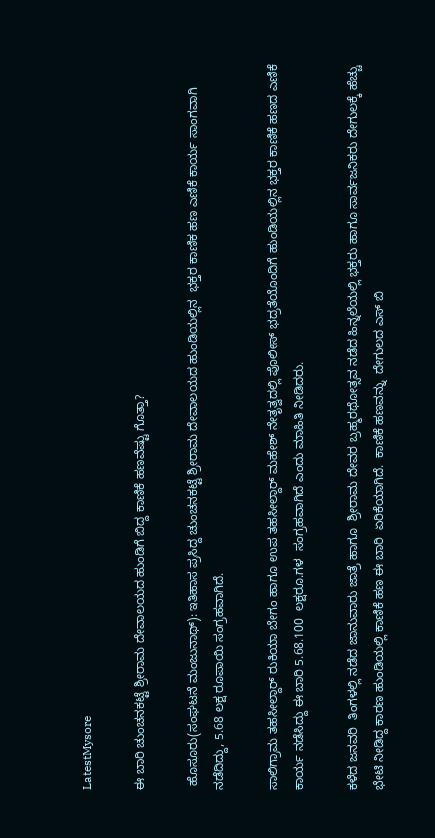LatestMysore

ಈ ಬಾರಿ ಚುಂಚನಕಟ್ಟೆ ಶ್ರೀರಾಮ ದೇವಾಲಯದ ಹುಂಡಿಗೆ ಬಿದ್ದ ಕಾಣಿಕೆ ಹಣವೆಷ್ಟು ಗೊತ್ತಾ?

 ಹೊಸೂರು(ಸಂಘಟನೆ ಮಂಜುನಾಥ್): ಇತಿಹಾಸ ಪ್ರಸಿದ್ದ ಚುಂಚನಕಟ್ಟೆ ಶ್ರೀರಾಮ ದೇವಾಲಯದ ಹುಂಡಿಯಲ್ಲಿನ  ಭಕ್ತರ ಕಾಣಿಕ ಹಣ ಎಣಿಕೆ ಕಾರ್ಯ ಸಾಂಗವಾಗಿ ನಡೆದಿದ್ದು, 5.68 ಲಕ್ಷ ರೂಪಾಯಿ ಸಂಗ್ರಹವಾಗಿದೆ.

ಸಾಲಿಗ್ರಾಮ ತಹಸೀಲ್ದಾರ್ ರುಕಿಯಾ ಬೇಗಂ ಹಾಗೂ ಉಪ ತಹಸೀಲ್ದಾರ್ ಮಹೇಶ್ ನೇತೃತ್ವದಲ್ಲಿ ಪೊಲೀಸ್ ಭದ್ರತೆಯೊಂದಿಗೆ ಹುಂಡಿಯಲ್ಲಿನ ಭಕ್ತರ ಕಾಣಿಕೆ ಹಣದ ಎಣಿಕೆ ಕಾರ್ಯ ನಡೆಸಿದ್ದು ಈ ಬಾರಿ 5.68.100  ಲಕ್ಷರೂ.ಗಳ  ಸಂಗ್ರಹವಾಗಿದೆ ಎಂದು ಮಾಹಿತಿ ನೀಡಿದರು.

ಕಳೆದ ಜನವರಿ  ತಿಂಗಳಲ್ಲಿ ನಡೆದ ಜಾನುವಾರು ಜಾತ್ರೆ ಹಾಗೂ  ಶ್ರೀರಾಮ ದೇವರ ಬ್ರಹ್ಮರಥೋತ್ಸವ ನಡೆದ ಹಿನ್ನಲೆಯಲ್ಲಿ ಭಕ್ತರು ಹಾಗೂ ಸಾರ್ವಜನಿಕರು ದೇಗುಲಕ್ಕೆ ಹೆಚ್ಚು ಭೇಟಿ ನೀಡಿದ್ದ ಕಾರಣ ಹುಂಡಿಯಲ್ಲಿ ಕಾಣಿಕೆ ಹಣ ಈ ಬಾರಿ  ಏರಿಕೆಯಾಗಿದೆ.  ಕಾಣಿಕೆ ಹಣವನ್ನು  ದೇಗುಲದ ಎಸ್ ಬಿ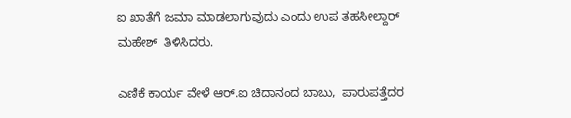ಐ ಖಾತೆಗೆ ಜಮಾ ಮಾಡಲಾಗುವುದು ಎಂದು ಉಪ ತಹಸೀಲ್ದಾರ್ ಮಹೇಶ್  ತಿಳಿಸಿದರು.

ಎಣಿಕೆ ಕಾರ್ಯ ವೇಳೆ ಆರ್.ಐ ಚಿದಾನಂದ ಬಾಬು,  ಪಾರುಪತ್ತೆದರ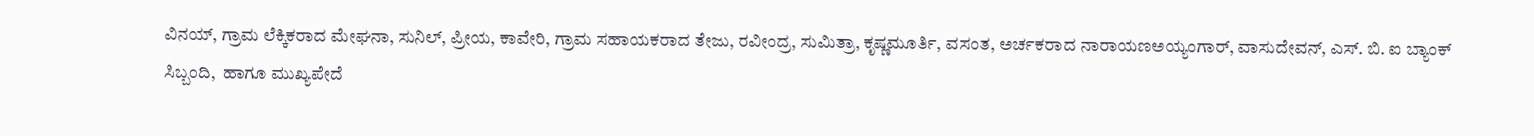ವಿನಯ್, ಗ್ರಾಮ ಲೆಕ್ಕಿಕರಾದ ಮೇಘನಾ, ಸುನಿಲ್, ಪ್ರೀಯ, ಕಾವೇರಿ, ಗ್ರಾಮ ಸಹಾಯಕರಾದ ತೇಜು, ರವೀಂದ್ರ, ಸುಮಿತ್ರಾ, ಕೃಷ್ಣಮೂರ್ತಿ, ವಸಂತ, ಅರ್ಚಕರಾದ ನಾರಾಯಣಅಯ್ಯಂಗಾರ್, ವಾಸುದೇವನ್, ಎಸ್. ಬಿ. ಐ ಬ್ಯಾಂಕ್  ಸಿಬ್ಬಂದಿ,  ಹಾಗೂ ಮುಖ್ಯಪೇದೆ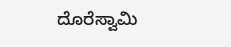ದೊರೆಸ್ವಾಮಿ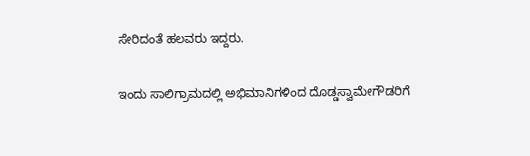ಸೇರಿದಂತೆ ಹಲವರು ಇದ್ದರು.

ಇಂದು ಸಾಲಿಗ್ರಾಮದಲ್ಲಿ ಅಭಿಮಾನಿಗಳಿಂದ ದೊಡ್ಡಸ್ವಾಮೇಗೌಡರಿಗೆ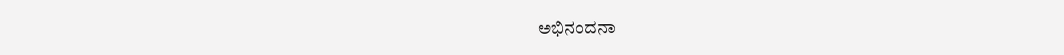ಅಭಿನಂದನಾ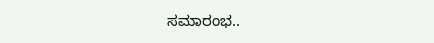ಸಮಾರಂಭ..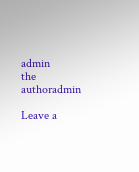admin
the authoradmin

Leave a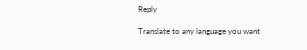Reply

Translate to any language you want